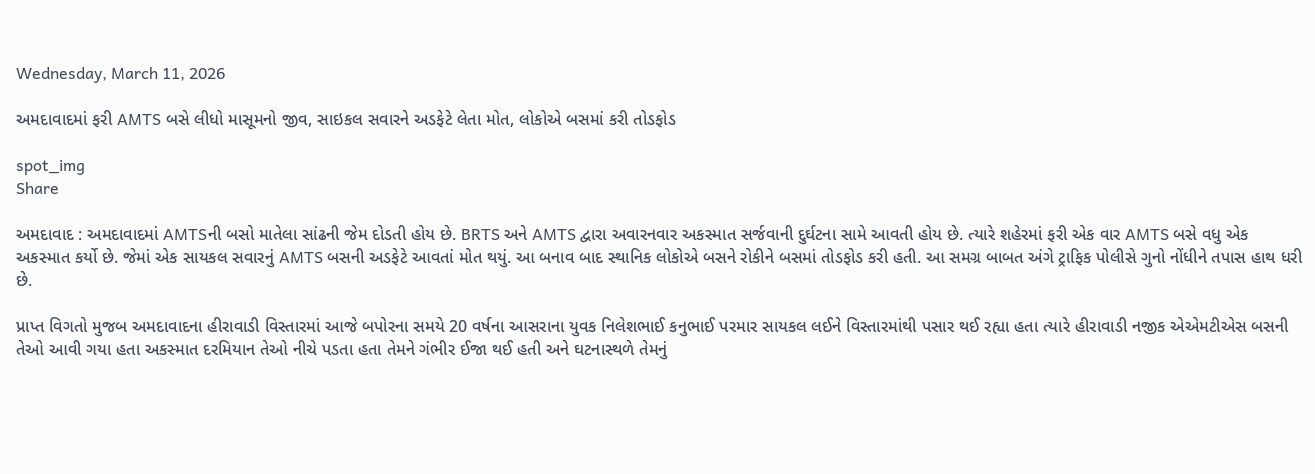Wednesday, March 11, 2026

અમદાવાદમાં ફરી AMTS બસે લીધો માસૂમનો જીવ, સાઇકલ સવારને અડફેટે લેતા મોત, લોકોએ બસમાં કરી તોડફોડ

spot_img
Share

અમદાવાદ : અમદાવાદમાં AMTSની બસો માતેલા સાંઢની જેમ દોડતી હોય છે. BRTS અને AMTS દ્વારા અવારનવાર અકસ્માત સર્જવાની દુર્ઘટના સામે આવતી હોય છે. ત્યારે શહેરમાં ફરી એક વાર AMTS બસે વધુ એક અકસ્માત કર્યો છે. જેમાં એક સાયકલ સવારનું AMTS બસની અડફેટે આવતાં મોત થયું. આ બનાવ બાદ સ્થાનિક લોકોએ બસને રોકીને બસમાં તોડફોડ કરી હતી. આ સમગ્ર બાબત અંગે ટ્રાફિક પોલીસે ગુનો નોંધીને તપાસ હાથ ધરી છે.

પ્રાપ્ત વિગતો મુજબ અમદાવાદના હીરાવાડી વિસ્તારમાં આજે બપોરના સમયે 20 વર્ષના આસરાના યુવક નિલેશભાઈ કનુભાઈ પરમાર સાયકલ લઈને વિસ્તારમાંથી પસાર થઈ રહ્યા હતા ત્યારે હીરાવાડી નજીક એએમટીએસ બસની તેઓ આવી ગયા હતા અકસ્માત દરમિયાન તેઓ નીચે પડતા હતા તેમને ગંભીર ઈજા થઈ હતી અને ઘટનાસ્થળે તેમનું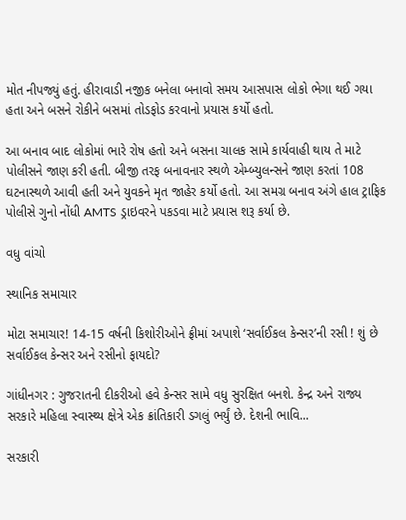મોત નીપજ્યું હતું. હીરાવાડી નજીક બનેલા બનાવો સમય આસપાસ લોકો ભેગા થઈ ગયા હતા અને બસને રોકીને બસમાં તોડફોડ કરવાનો પ્રયાસ કર્યો હતો.

આ બનાવ બાદ લોકોમાં ભારે રોષ હતો અને બસના ચાલક સામે કાર્યવાહી થાય તે માટે પોલીસને જાણ કરી હતી. બીજી તરફ બનાવનાર સ્થળે એમ્બ્યુલન્સને જાણ કરતાં 108 ઘટનાસ્થળે આવી હતી અને યુવકને મૃત જાહેર કર્યો હતો. આ સમગ્ર બનાવ અંગે હાલ ટ્રાફિક પોલીસે ગુનો નોંધી AMTS ડ્રાઇવરને પકડવા માટે પ્રયાસ શરૂ કર્યા છે.

વધુ વાંચો

સ્થાનિક સમાચાર

મોટા સમાચાર! 14-15 વર્ષની કિશોરીઓને ફ્રીમાં અપાશે ‘સર્વાઈકલ કેન્સર’ની રસી ! શું છે સર્વાઈકલ કેન્સર અને રસીનો ફાયદો?

ગાંધીનગર : ગુજરાતની દીકરીઓ હવે કેન્સર સામે વધુ સુરક્ષિત બનશે. કેન્દ્ર અને રાજ્ય સરકારે મહિલા સ્વાસ્થ્ય ક્ષેત્રે એક ક્રાંતિકારી ડગલું ભર્યું છે. દેશની ભાવિ...

સરકારી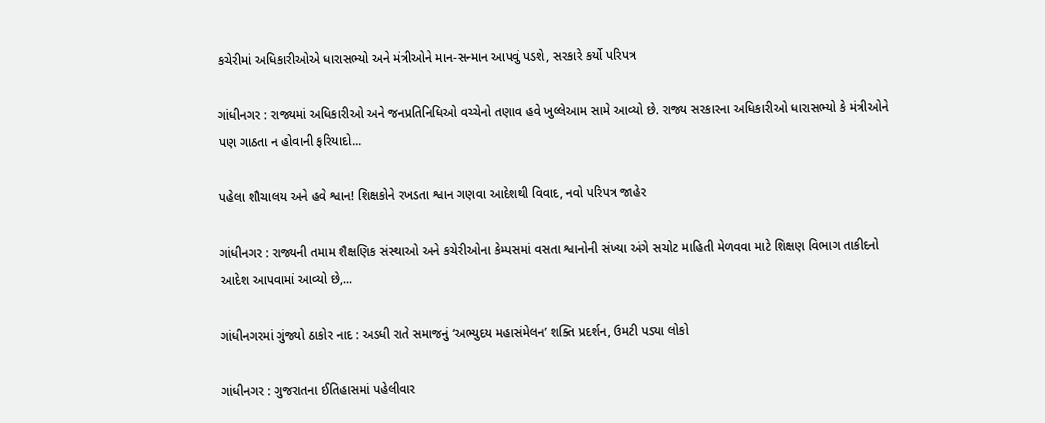કચેરીમાં અધિકારીઓએ ધારાસભ્યો અને મંત્રીઓને માન-સન્માન આપવું પડશે, સરકારે કર્યો પરિપત્ર

ગાંધીનગર : રાજ્યમાં અધિકારીઓ અને જનપ્રતિનિધિઓ વચ્ચેનો તણાવ હવે ખુલ્લેઆમ સામે આવ્યો છે. રાજ્ય સરકારના અધિકારીઓ ધારાસભ્યો કે મંત્રીઓને પણ ગાઠતા ન હોવાની ફરિયાદો...

પહેલા શૌચાલય અને હવે શ્વાન! શિક્ષકોને રખડતા શ્વાન ગણવા આદેશથી વિવાદ, નવો પરિપત્ર જાહેર

ગાંધીનગર : રાજ્યની તમામ શૈક્ષણિક સંસ્થાઓ અને કચેરીઓના કેમ્પસમાં વસતા શ્વાનોની સંખ્યા અંગે સચોટ માહિતી મેળવવા માટે શિક્ષણ વિભાગ તાકીદનો આદેશ આપવામાં આવ્યો છે,...

ગાંધીનગરમાં ગુંજ્યો ઠાકોર નાદ : અડધી રાતે સમાજનું ‘અભ્યુદય મહાસંમેલન’ શક્તિ પ્રદર્શન, ઉમટી પડ્યા લોકો

ગાંધીનગર : ગુજરાતના ઈતિહાસમાં પહેલીવાર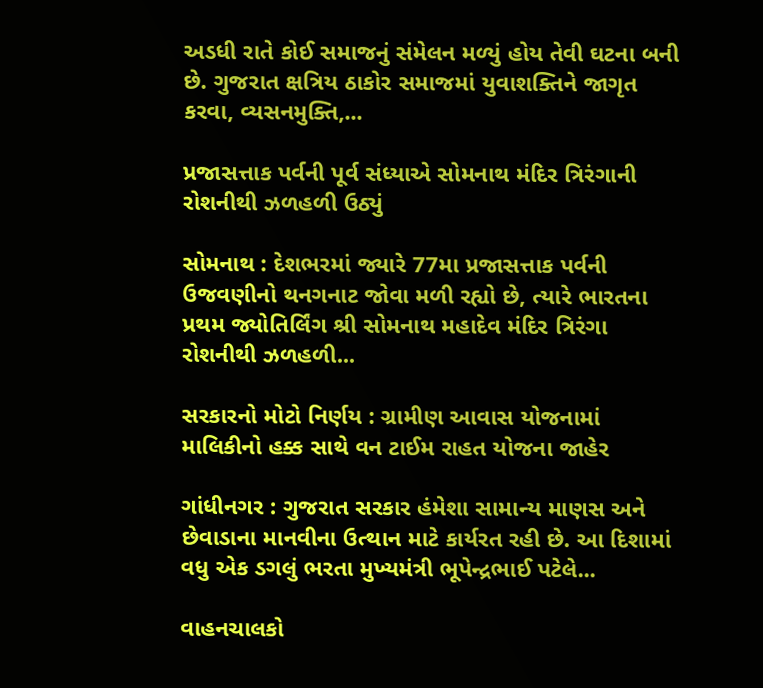અડધી રાતે કોઈ સમાજનું સંમેલન મળ્યું હોય તેવી ઘટના બની છે. ગુજરાત ક્ષત્રિય ઠાકોર સમાજમાં યુવાશક્તિને જાગૃત કરવા, વ્યસનમુક્તિ,...

પ્રજાસત્તાક પર્વની પૂર્વ સંધ્યાએ સોમનાથ મંદિર ત્રિરંગાની રોશનીથી ઝળહળી ઉઠ્યું

સોમનાથ : દેશભરમાં જ્યારે 77મા પ્રજાસત્તાક પર્વની ઉજવણીનો થનગનાટ જોવા મળી રહ્યો છે, ત્યારે ભારતના પ્રથમ જ્યોતિર્લિંગ શ્રી સોમનાથ મહાદેવ મંદિર ત્રિરંગા રોશનીથી ઝળહળી...

સરકારનો મોટો નિર્ણય : ગ્રામીણ આવાસ યોજનામાં માલિકીનો હક્ક સાથે વન ટાઈમ રાહત યોજના જાહેર

ગાંધીનગર : ગુજરાત સરકાર હંમેશા સામાન્ય માણસ અને છેવાડાના માનવીના ઉત્થાન માટે કાર્યરત રહી છે. આ દિશામાં વધુ એક ડગલું ભરતા મુખ્યમંત્રી ભૂપેન્દ્રભાઈ પટેલે...

વાહનચાલકો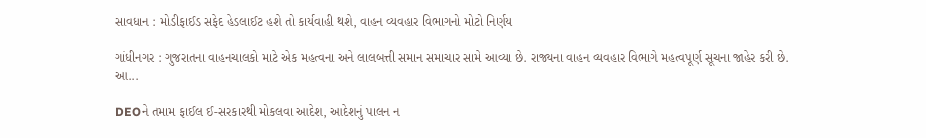સાવધાન : મોડીફાઈડ સફેદ હેડલાઈટ હશે તો કાર્યવાહી થશે, વાહન વ્યવહાર વિભાગનો મોટો નિર્ણય

ગાંધીનગર : ગુજરાતના વાહનચાલકો માટે એક મહત્વના અને લાલબત્તી સમાન સમાચાર સામે આવ્યા છે. રાજ્યના વાહન વ્યવહાર વિભાગે મહત્વપૂર્ણ સૂચના જાહેર કરી છે. આ...

DEOને તમામ ફાઈલ ઈ-સરકારથી મોકલવા આદેશ, આદેશનું પાલન ન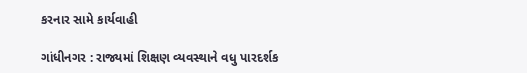કરનાર સામે કાર્યવાહી

ગાંધીનગર : રાજ્યમાં શિક્ષણ વ્યવસ્થાને વધુ પારદર્શક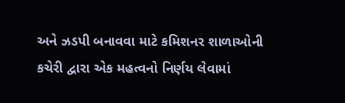અને ઝડપી બનાવવા માટે કમિશનર શાળાઓની કચેરી દ્વારા એક મહત્વનો નિર્ણય લેવામાં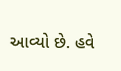આવ્યો છે. હવે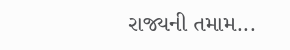રાજ્યની તમામ...